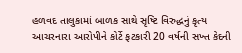હળવદ તાલુકામાં બાળક સાથે સૃષ્ટિ વિરુદ્ધનું કૃત્ય આચરનારા આરોપીને કોર્ટે ફટકારી 20 વર્ષની સખ્ત કેદની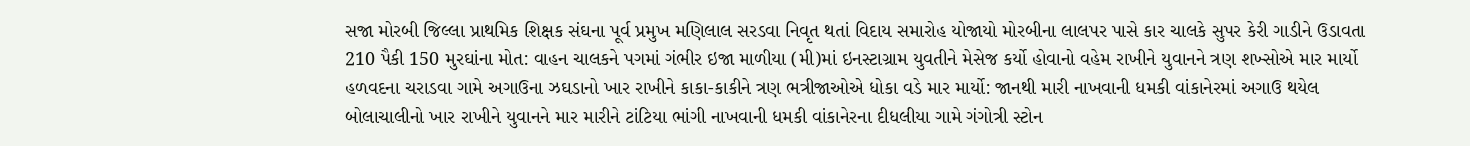સજા મોરબી જિલ્લા પ્રાથમિક શિક્ષક સંઘના પૂર્વ પ્રમુખ મણિલાલ સરડવા નિવૃત થતાં વિદાય સમારોહ યોજાયો મોરબીના લાલપર પાસે કાર ચાલકે સુપર કેરી ગાડીને ઉડાવતા 210 પૈકી 150 મુરઘાંના મોત: વાહન ચાલકને પગમાં ગંભીર ઇજા માળીયા (મી)માં ઇનસ્ટાગ્રામ યુવતીને મેસેજ કર્યો હોવાનો વહેમ રાખીને યુવાનને ત્રણ શખ્સોએ માર માર્યો હળવદના ચરાડવા ગામે અગાઉના ઝઘડાનો ખાર રાખીને કાકા-કાકીને ત્રણ ભત્રીજાઓએ ધોકા વડે માર માર્યો: જાનથી મારી નાખવાની ધમકી વાંકાનેરમાં અગાઉ થયેલ બોલાચાલીનો ખાર રાખીને યુવાનને માર મારીને ટાંટિયા ભાંગી નાખવાની ધમકી વાંકાનેરના દીધલીયા ગામે ગંગોત્રી સ્ટોન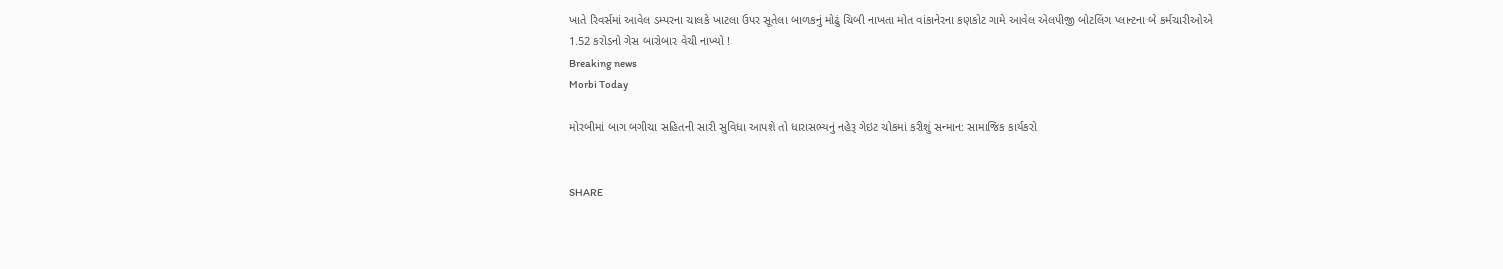ખાતે રિવર્સમાં આવેલ ડમ્પરના ચાલકે ખાટલા ઉપર સૂતેલા બાળકનું મોઢું ચિબી નાખતા મોત વાંકાનેરના કણકોટ ગામે આવેલ એલપીજી બોટલિંગ પ્લાન્ટના બે કર્મચારીઓએ 1.52 કરોડનો ગેસ બારોબાર વેચી નાખ્યો !
Breaking news
Morbi Today

મોરબીમાં બાગ બગીચા સહિતની સારી સુવિધા આપશે તો ધારાસભ્યનું નહેરૂ ગેઇટ ચોકમાં કરીશું સન્માન: સામાજિક કાર્યકરો


SHARE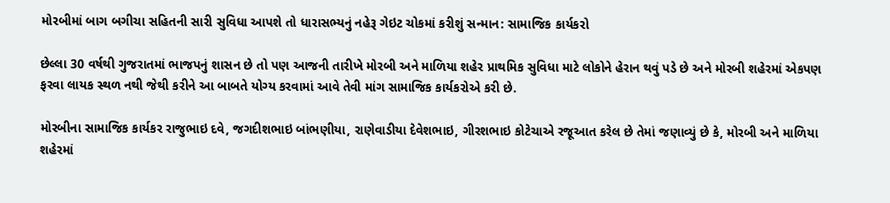મોરબીમાં બાગ બગીચા સહિતની સારી સુવિધા આપશે તો ધારાસભ્યનું નહેરૂ ગેઇટ ચોકમાં કરીશું સન્માન: સામાજિક કાર્યકરો

છેલ્લા 30 વર્ષથી ગુજરાતમાં ભાજપનું શાસન છે તો પણ આજની તારીખે મોરબી અને માળિયા શહેર પ્રાથમિક સુવિધા માટે લોકોને હેરાન થવું પડે છે અને મોરબી શહેરમાં એકપણ ફરવા લાયક સ્થળ નથી જેથી કરીને આ બાબતે યોગ્ય કરવામાં આવે તેવી માંગ સામાજિક કાર્યકરોએ કરી છે.

મોરબીના સામાજિક કાર્યકર રાજુભાઇ દવે, જગદીશભાઇ બાંભણીયા, રાણેવાડીયા દેવેશભાઇ, ગીરશભાઇ કોટેચાએ રજૂઆત કરેલ છે તેમાં જણાવ્યું છે કે, મોરબી અને માળિયા શહેરમાં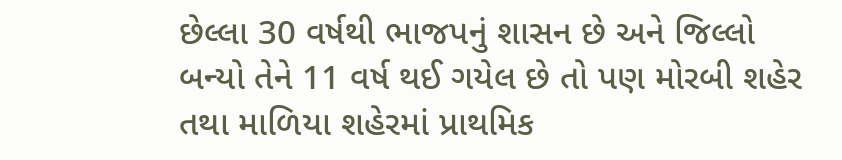છેલ્લા 30 વર્ષથી ભાજપનું શાસન છે અને જિલ્લો બન્યો તેને 11 વર્ષ થઈ ગયેલ છે તો પણ મોરબી શહેર તથા માળિયા શહેરમાં પ્રાથમિક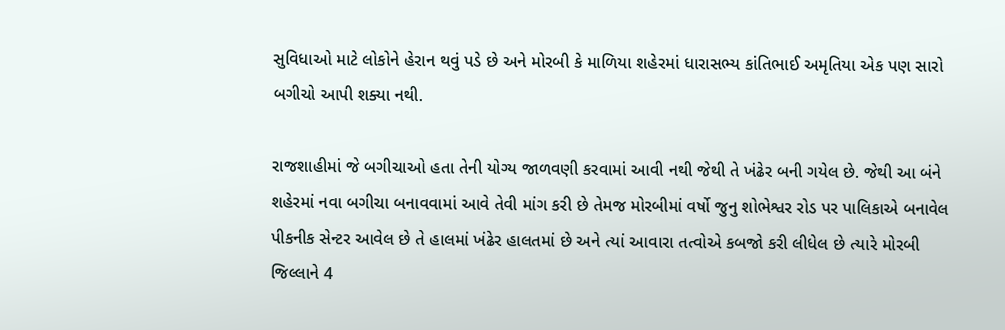સુવિધાઓ માટે લોકોને હેરાન થવું પડે છે અને મોરબી કે માળિયા શહેરમાં ધારાસભ્ય કાંતિભાઈ અમૃતિયા એક પણ સારો બગીચો આપી શક્યા નથી.

રાજશાહીમાં જે બગીચાઓ હતા તેની યોગ્ય જાળવણી કરવામાં આવી નથી જેથી તે ખંઢેર બની ગયેલ છે. જેથી આ બંને શહેરમાં નવા બગીચા બનાવવામાં આવે તેવી માંગ કરી છે તેમજ મોરબીમાં વર્ષો જુનુ શોભેશ્વર રોડ પર પાલિકાએ બનાવેલ પીકનીક સેન્ટર આવેલ છે તે હાલમાં ખંઢેર હાલતમાં છે અને ત્યાં આવારા તત્વોએ કબજો કરી લીધેલ છે ત્યારે મોરબી જિલ્લાને 4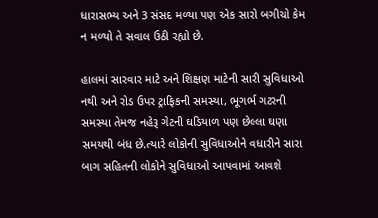ધારાસભ્ય અને 3 સંસદ મળ્યા પણ એક સારો બગીચો કેમ ન મળ્યો તે સવાલ ઉઠી રહ્યો છે.

હાલમાં સારવાર માટે અને શિક્ષણ માટેની સારી સુવિધાઓ નથી અને રોડ ઉપર ટ્રાફિકની સમસ્યા, ભૂગર્ભ ગટરની સમસ્યા તેમજ નહેરૂ ગેટની ઘડિયાળ પણ છેલ્લા ઘણા સમયથી બંધ છે.ત્યારે લોકોની સુવિધાઓને વધારીને સારા બાગ સહિતની લોકોને સુવિધાઓ આપવામાં આવશે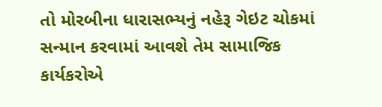તો મોરબીના ધારાસભ્યનું નહેરૂ ગેઇટ ચોકમાં સન્માન કરવામાં આવશે તેમ સામાજિક કાર્યકરોએ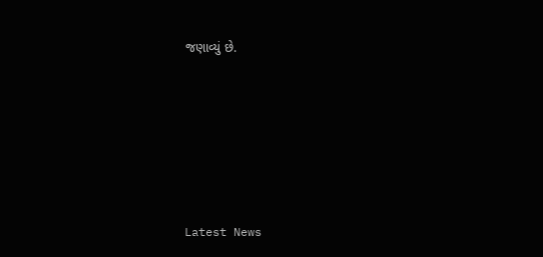જણાવ્યું છે.






Latest News